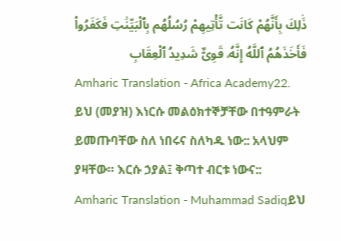ذَٰلِكَ بِأَنَّهُمْ كَانَت تَّأْتِيهِمْ رُسُلُهُم بِٱلْبَيِّنَٰتِ فَكَفَرُوا۟ فَأَخَذَهُمُ ٱللَّهُ إِنَّهُۥ قَوِىٌّ شَدِيدُ ٱلْعِقَابِ
Amharic Translation - Africa Academy22. ይህ (መያዝ) እነርሱ መልዕክተኞቻቸው በተዓምራት ይመጡባቸው ስለ ነበሩና ስለካዱ ነው:: አላህም ያዛቸው። እርሱ ኃያል፤ ቅጣተ ብርቱ ነውና::
Amharic Translation - Muhammad Sadiqይህ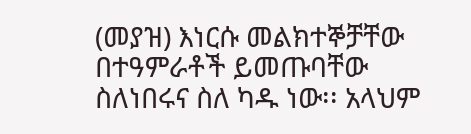(መያዝ) እነርሱ መልክተኞቻቸው በተዓምራቶች ይመጡባቸው ስለነበሩና ስለ ካዱ ነው፡፡ አላህም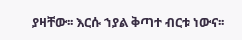ያዛቸው፡፡ እርሱ ኀያል ቅጣተ ብርቱ ነውና፡፡